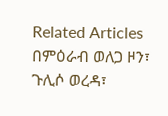Related Articles
በምዕራብ ወለጋ ዞን፣ ጉሊሶ ወረዳ፣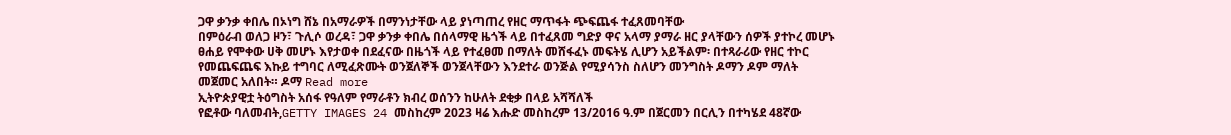ጋዋ ቃንቃ ቀበሌ በኦነግ ሸኔ በአማራዎች በማንነታቸው ላይ ያነጣጠረ የዘር ማጥፋት ጭፍጨፋ ተፈጸመባቸው
በምዕራብ ወለጋ ዞን፣ ጉሊሶ ወረዳ፣ ጋዋ ቃንቃ ቀበሌ በሰላማዊ ዜጎች ላይ በተፈጸመ ግድያ ዋና አላማ ያማራ ዘር ያላቸውን ሰዎች ያተኮረ መሆኑ ፀሐይ የሞቀው ሀቅ መሆኑ እየታወቀ በደፈናው በዜጎች ላይ የተፈፀመ በማለት መሸፋፈኑ መፍትሄ ሊሆን አይችልም፡ በተጻራሪው የዘር ተኮር የመጨፍጨፍ እኩይ ተግባር ለሚፈጽሙት ወንጀለኞች ወንጀላቸውን እንደተራ ወንጅል የሚያሳንስ ስለሆን መንግስት ዶማን ዶም ማለት መጀመር አለበት። ዶማ Read more
ኢትዮጵያዊቷ ትዕግስት አሰፋ የዓለም የማራቶን ክብረ ወሰንን ከሁለት ደቂቃ በላይ አሻሻለች
የፎቶው ባለመብት,GETTY IMAGES 24 መስከረም 2023 ዛሬ እሑድ መስከረም 13/2016 ዓ.ም በጀርመን በርሊን በተካሄደ 48ኛው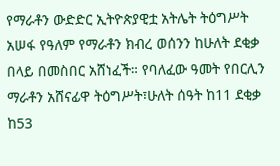የማራቶን ውድድር ኢትዮጵያዊቷ አትሌት ትዕግሥት አሠፋ የዓለም የማራቶን ክብረ ወሰንን ከሁለት ደቂቃ በላይ በመስበር አሸነፈች። የባለፈው ዓመት የበርሊን ማራቶን አሸናፊዋ ትዕግሥት፣ሁለት ሰዓት ከ11 ደቂቃ ከ53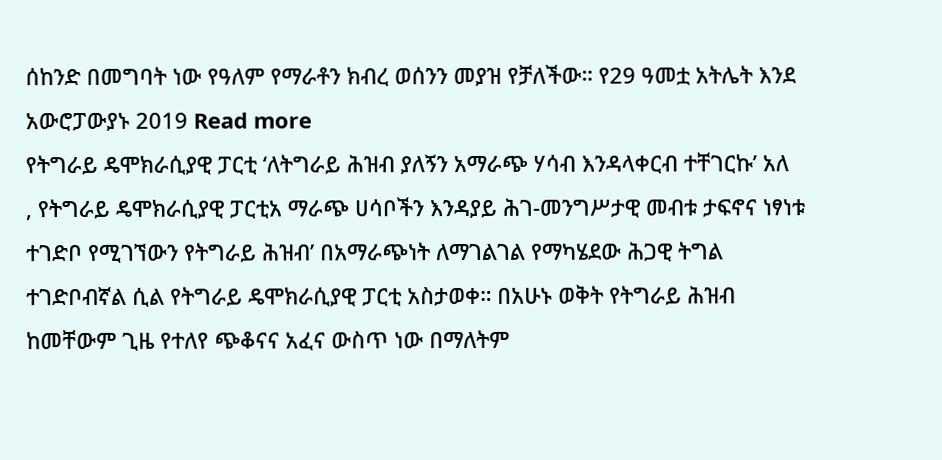ሰከንድ በመግባት ነው የዓለም የማራቶን ክብረ ወሰንን መያዝ የቻለችው። የ29 ዓመቷ አትሌት እንደ አውሮፓውያኑ 2019 Read more
የትግራይ ዴሞክራሲያዊ ፓርቲ ‘ለትግራይ ሕዝብ ያለኝን አማራጭ ሃሳብ እንዳላቀርብ ተቸገርኩ’ አለ
, የትግራይ ዴሞክራሲያዊ ፓርቲአ ማራጭ ሀሳቦችን እንዳያይ ሕገ-መንግሥታዊ መብቱ ታፍኖና ነፃነቱ ተገድቦ የሚገኘውን የትግራይ ሕዝብ’ በአማራጭነት ለማገልገል የማካሄደው ሕጋዊ ትግል ተገድቦብኛል ሲል የትግራይ ዴሞክራሲያዊ ፓርቲ አስታወቀ። በአሁኑ ወቅት የትግራይ ሕዝብ ከመቸውም ጊዜ የተለየ ጭቆናና አፈና ውስጥ ነው በማለትም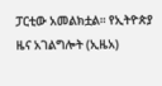ፓርቲው አመልክቷል። የኢትዮጵያ ዜና አገልግሎት (ኢዜአ)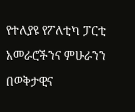የተለያዩ የፖለቲካ ፓርቲ አመራሮችንና ምሁራንን በወቅታዊና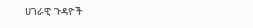ሀገራዊ ጉዳዮች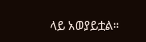ላይ አወያይቷል።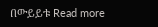በውይይቱ Read more